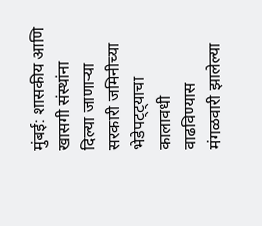मुंबई: शासकीय आणि खासगी संस्थांना दिल्या जाणाऱ्या सरकारी जमिनीच्या भेडेपट्ट्याचा कालावधी वाढविण्यास मंगळवारी झालेल्या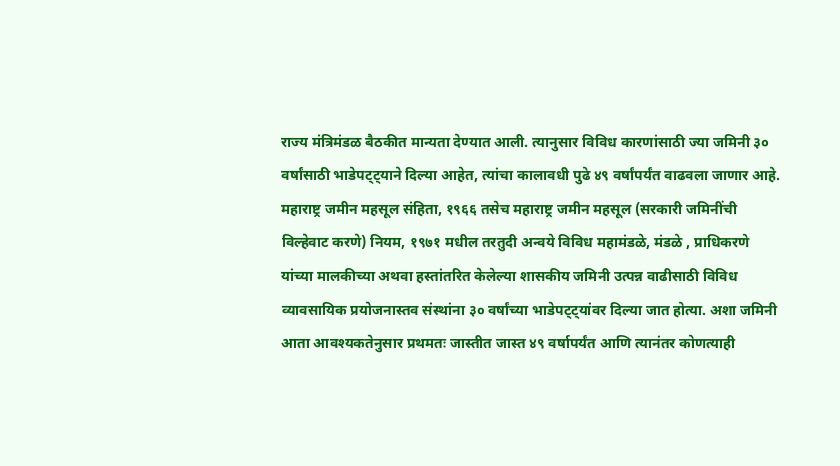राज्य मंत्रिमंडळ बैठकीत मान्यता देण्यात आली. त्यानुसार विविध कारणांसाठी ज्या जमिनी ३० वर्षांसाठी भाडेपट्ट्याने दिल्या आहेत, त्यांचा कालावधी पुढे ४९ वर्षांपर्यंत वाढवला जाणार आहे.
महाराष्ट्र जमीन महसूल संहिता, १९६६ तसेच महाराष्ट्र जमीन महसूल (सरकारी जमिनींची विल्हेवाट करणे) नियम, १९७१ मधील तरतुदी अन्वये विविध महामंडळे, मंडळे , प्राधिकरणे यांच्या मालकीच्या अथवा हस्तांतरित केलेल्या शासकीय जमिनी उत्पन्न वाढीसाठी विविध व्यावसायिक प्रयोजनास्तव संस्थांना ३० वर्षांच्या भाडेपट्ट्यांवर दिल्या जात होत्या. अशा जमिनी आता आवश्यकतेनुसार प्रथमतः जास्तीत जास्त ४९ वर्षापर्यंत आणि त्यानंतर कोणत्याही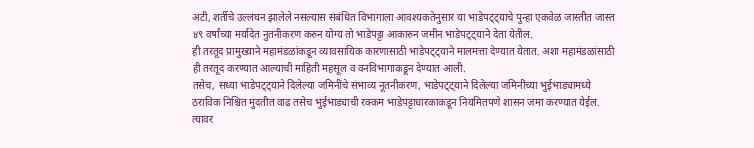अटी, शर्तीचे उल्लंघन झालेले नसल्यास संबंधित विभागाला आवश्यकतेनुसार या भाडेपट्ट्याचे पुन्हा एकवेळ जास्तीत जास्त ४९ वर्षांच्या मर्यादेत नुतनीकरण करुन योग्य तो भाडेपट्टा आकारुन जमीन भाडेपट्ट्याने देता येतील.
ही तरतूद प्रामुख्याने महामंडळांकडून व्यावसायिक कारणासाठी भाडेपट्ट्याने मालमत्ता देण्यात येतात. अशा महामंडळांसाठी ही तरतूद करण्यात आल्याची माहिती महसूल व वनविभागाकडून देण्यात आली.
तसेच, सध्या भाडेपट्ट्याने दिलेल्या जमिनींचे संभाव्य नूतनीकरण, भाडेपट्ट्याने दिलेल्या जमिनींच्या भुईभाड्यामध्ये ठराविक निश्चित मुदतीत वाढ तसेच भुईभाड्याची रक्कम भाडेपट्टाधारकाकडून नियमितपणे शासन जमा करण्यात येईल. त्यावर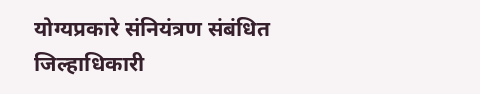योग्यप्रकारे संनियंत्रण संबंधित जिल्हाधिकारी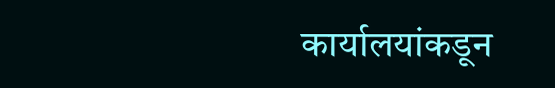कार्यालयांकडून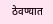ठेवण्यात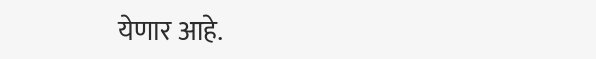येणार आहे.